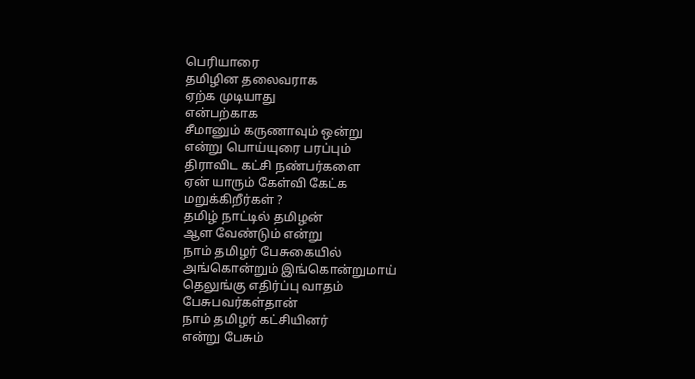பெரியாரை
தமிழின தலைவராக
ஏற்க முடியாது
என்பற்காக
சீமானும் கருணாவும் ஒன்று
என்று பொய்யுரை பரப்பும்
திராவிட கட்சி நண்பர்களை
ஏன் யாரும் கேள்வி கேட்க
மறுக்கிறீர்கள் ?
தமிழ் நாட்டில் தமிழன்
ஆள வேண்டும் என்று
நாம் தமிழர் பேசுகையில்
அங்கொன்றும் இங்கொன்றுமாய்
தெலுங்கு எதிர்ப்பு வாதம்
பேசுபவர்கள்தான்
நாம் தமிழர் கட்சியினர்
என்று பேசும்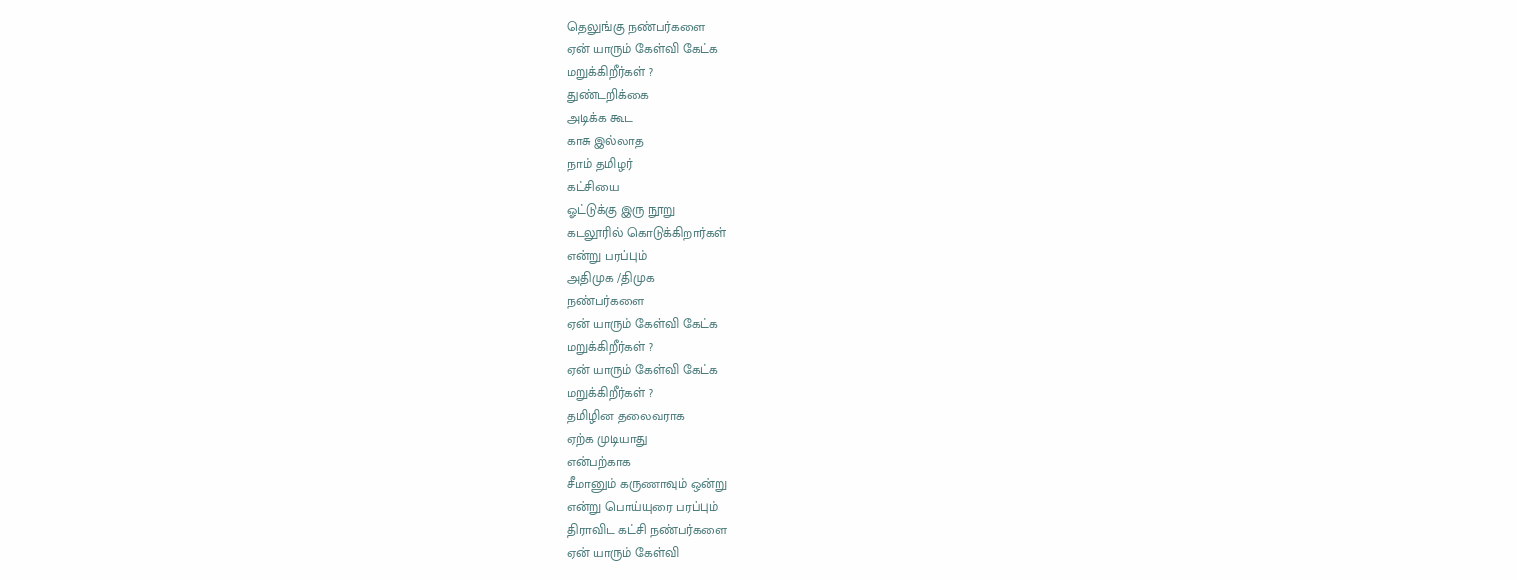தெலுங்கு நண்பர்களை
ஏன் யாரும் கேள்வி கேட்க
மறுக்கிறீர்கள் ?
துண்டறிக்கை
அடிக்க கூட
காசு இல்லாத
நாம் தமிழர்
கட்சியை
ஓட்டுக்கு இரு நூறு
கடலூரில் கொடுக்கிறார்கள்
என்று பரப்பும்
அதிமுக /திமுக
நண்பர்களை
ஏன் யாரும் கேள்வி கேட்க
மறுக்கிறீர்கள் ?
ஏன் யாரும் கேள்வி கேட்க
மறுக்கிறீர்கள் ?
தமிழின தலைவராக
ஏற்க முடியாது
என்பற்காக
சீமானும் கருணாவும் ஒன்று
என்று பொய்யுரை பரப்பும்
திராவிட கட்சி நண்பர்களை
ஏன் யாரும் கேள்வி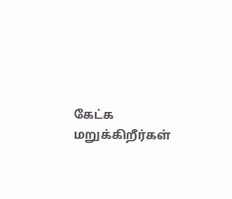கேட்க
மறுக்கிறீர்கள்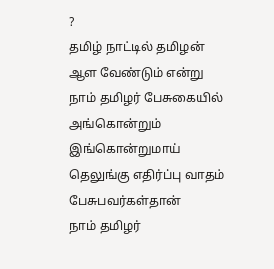?
தமிழ் நாட்டில் தமிழன்
ஆள வேண்டும் என்று
நாம் தமிழர் பேசுகையில்
அங்கொன்றும் இங்கொன்றுமாய்
தெலுங்கு எதிர்ப்பு வாதம்
பேசுபவர்கள்தான்
நாம் தமிழர்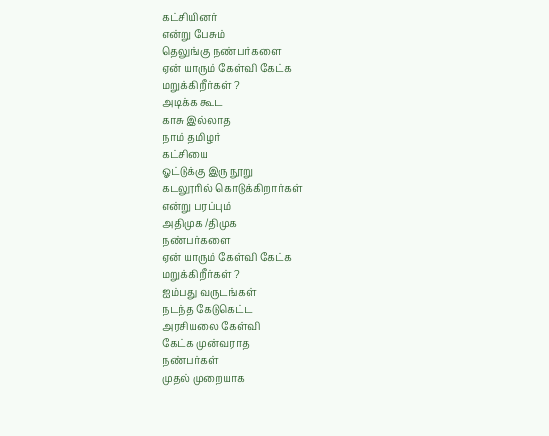கட்சியினர்
என்று பேசும்
தெலுங்கு நண்பர்களை
ஏன் யாரும் கேள்வி கேட்க
மறுக்கிறீர்கள் ?
அடிக்க கூட
காசு இல்லாத
நாம் தமிழர்
கட்சியை
ஓட்டுக்கு இரு நூறு
கடலூரில் கொடுக்கிறார்கள்
என்று பரப்பும்
அதிமுக /திமுக
நண்பர்களை
ஏன் யாரும் கேள்வி கேட்க
மறுக்கிறீர்கள் ?
ஐம்பது வருடங்கள்
நடந்த கேடுகெட்ட
அரசியலை கேள்வி
கேட்க முன்வராத
நண்பர்கள்
முதல் முறையாக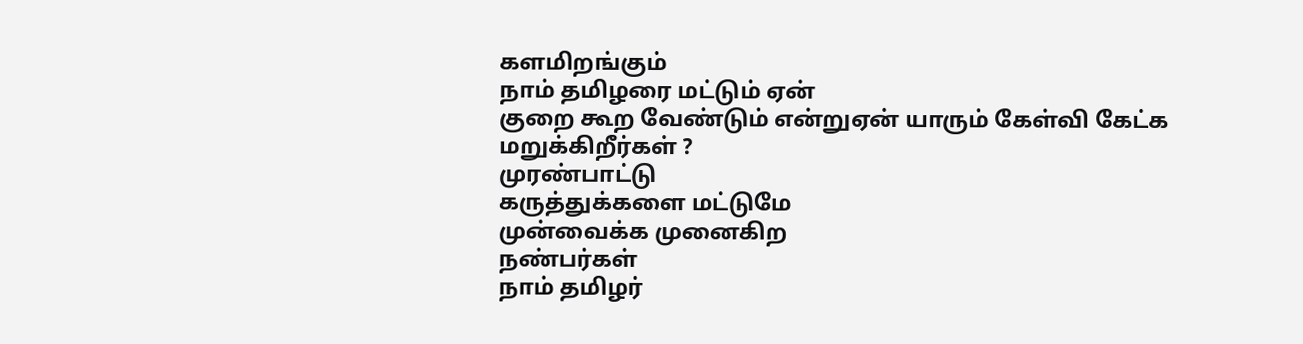களமிறங்கும்
நாம் தமிழரை மட்டும் ஏன்
குறை கூற வேண்டும் என்றுஏன் யாரும் கேள்வி கேட்க
மறுக்கிறீர்கள் ?
முரண்பாட்டு
கருத்துக்களை மட்டுமே
முன்வைக்க முனைகிற
நண்பர்கள்
நாம் தமிழர்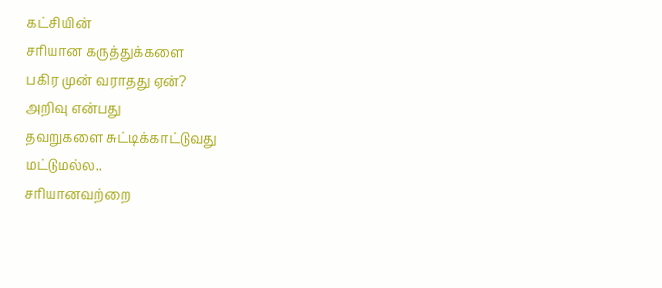கட்சியின்
சரியான கருத்துக்களை
பகிர முன் வராதது ஏன்?
அறிவு என்பது
தவறுகளை சுட்டிக்காட்டுவது
மட்டுமல்ல..
சரியானவற்றை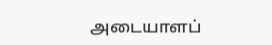அடையாளப்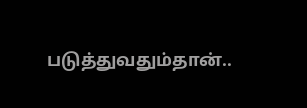படுத்துவதும்தான்..